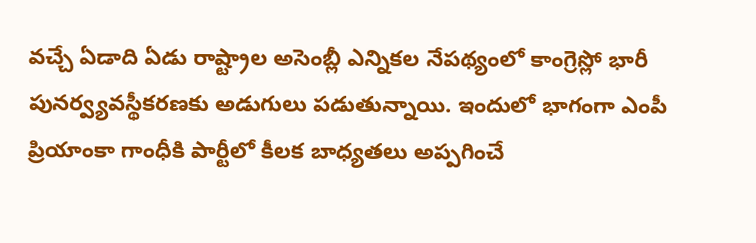వచ్చే ఏడాది ఏడు రాష్ట్రాల అసెంబ్లీ ఎన్నికల నేపథ్యంలో కాంగ్రెస్లో భారీ పునర్వ్యవస్థీకరణకు అడుగులు పడుతున్నాయి. ఇందులో భాగంగా ఎంపీ ప్రియాంకా గాంధీకి పార్టీలో కీలక బాధ్యతలు అప్పగించే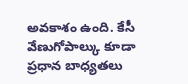అవకాశం ఉంది. కేసీ వేణుగోపాల్కు కూడా ప్రధాన బాధ్యతలు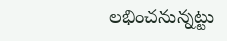లభించనున్నట్టు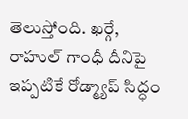తెలుస్తోంది. ఖర్గే, రాహుల్ గాంధీ దీనిపై ఇప్పటికే రోడ్మ్యాప్ సిద్ధం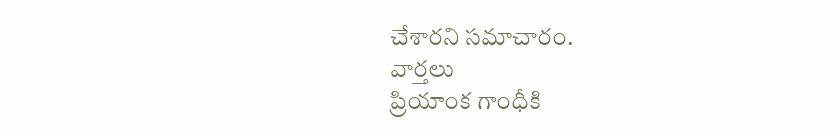చేశారని సమాచారం.
వార్తలు
ప్రియాంక గాంధీకి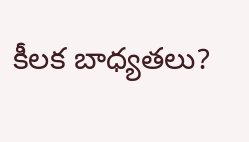కీలక బాధ్యతలు?